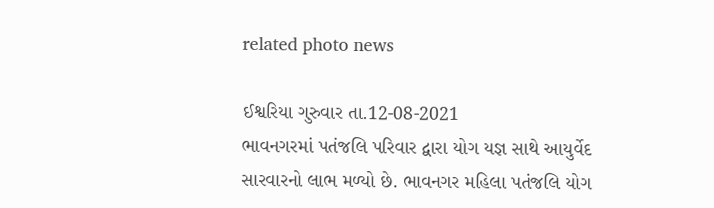related photo news

ઈશ્વરિયા ગુરુવાર તા.12-08-2021
ભાવનગરમાં પતંજલિ પરિવાર દ્વારા યોગ યજ્ઞ સાથે આયુર્વેદ સારવારનો લાભ મળ્યો છે. ભાવનગર મહિલા પતંજલિ યોગ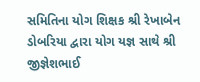સમિતિના યોગ શિક્ષક શ્રી રેખાબેન ડોબરિયા દ્વારા યોગ યજ્ઞ સાથે શ્રી જીજ્ઞેશભાઈ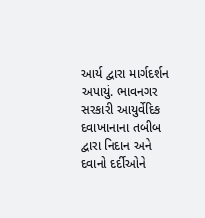આર્ય દ્વારા માર્ગદર્શન અપાયું. ભાવનગર સરકારી આયુર્વેદિક દવાખાનાના તબીબ દ્વારા નિદાન અને દવાનો દર્દીઓને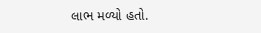લાભ મળ્યો હતો.